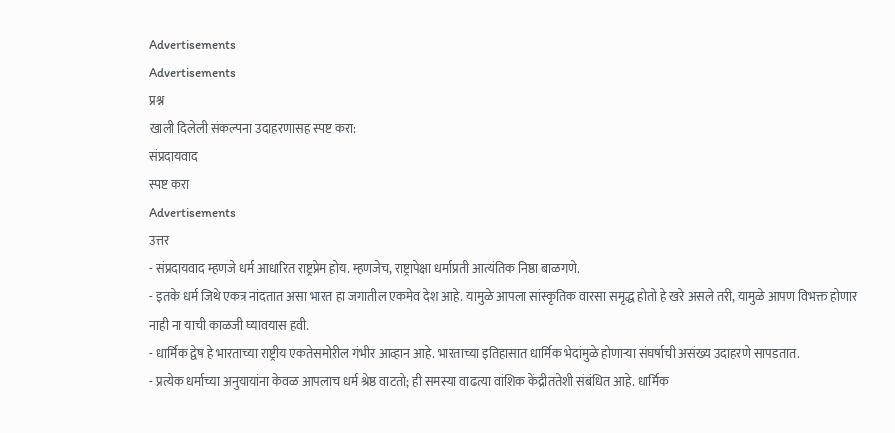Advertisements
Advertisements
प्रश्न
खाली दिलेली संकल्पना उदाहरणासह स्पष्ट करा:
संप्रदायवाद
स्पष्ट करा
Advertisements
उत्तर
- संप्रदायवाद म्हणजे धर्म आधारित राष्ट्रप्रेम होय. म्हणजेच, राष्ट्रापेक्षा धर्माप्रती आत्यंतिक निष्ठा बाळगणे.
- इतके धर्म जिथे एकत्र नांदतात असा भारत हा जगातील एकमेव देश आहे. यामुळे आपला सांस्कृतिक वारसा समृद्ध होतो हे खरे असले तरी, यामुळे आपण विभक्त होणार नाही ना याची काळजी घ्यावयास हवी.
- धार्मिक द्वेष हे भारताच्या राष्ट्रीय एकतेसमोरील गंभीर आव्हान आहे. भारताच्या इतिहासात धार्मिक भेदांमुळे होणाऱ्या संघर्षाची असंख्य उदाहरणे सापडतात.
- प्रत्येक धर्माच्या अनुयायांना केवळ आपलाच धर्म श्रेष्ठ वाटतो; ही समस्या वाढत्या वांशिक केंद्रीततेशी संबंधित आहे. धार्मिक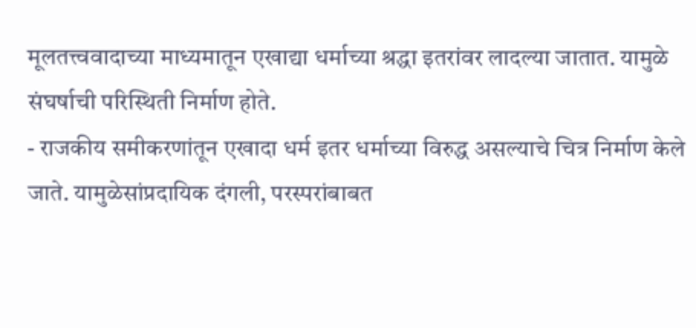मूलतत्त्ववादाच्या माध्यमातून एखाद्या धर्माच्या श्रद्धा इतरांवर लादल्या जातात. यामुळे संघर्षाची परिस्थिती निर्माण होते.
- राजकीय समीकरणांतून एखादा धर्म इतर धर्माच्या विरुद्ध असल्याचे चित्र निर्माण केले जाते. यामुळेसांप्रदायिक दंगली, परस्परांबाबत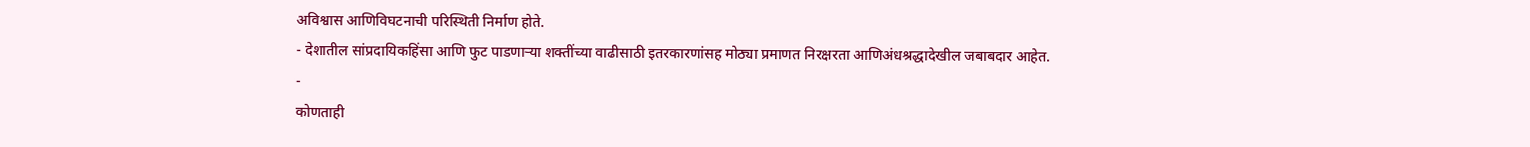अविश्वास आणिविघटनाची परिस्थिती निर्माण होते.
- देशातील सांप्रदायिकहिंसा आणि फुट पाडणाऱ्या शक्तींच्या वाढीसाठी इतरकारणांसह मोठ्या प्रमाणत निरक्षरता आणिअंधश्रद्धादेखील जबाबदार आहेत.
-
कोणताही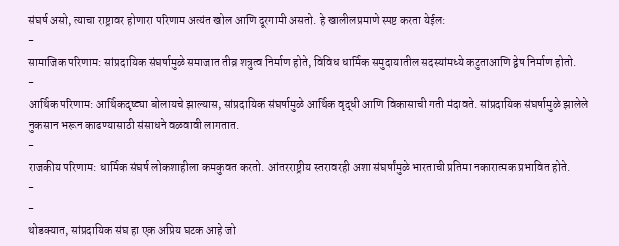संघर्ष असो, त्याचा राष्ट्रावर होणारा परिणाम अत्यंत खोल आणि दूरगामी असतो. हे खालीलप्रमाणे स्पष्ट करता येईल:
-
सामाजिक परिणाम: सांप्रदायिक संघर्षामुळे समाजात तीव्र शत्रुत्व निर्माण होते, विविध धार्मिक समुदायातील सदस्यांमध्ये कटुताआणि द्वेष निर्माण होतो.
-
आर्थिक परिणाम: आर्थिकदृष्ट्या बोलायचे झाल्यास, सांप्रदायिक संघर्षामुळे आर्थिक वृद्धी आणि विकासाची गती मंदावते. सांप्रदायिक संघर्षामुळे झालेले नुकसान भरून काढण्यासाठी संसाधने वळवावी लागतात.
-
राजकीय परिणाम: धार्मिक संघर्ष लोकशाहीला कमकुवत करतो. आंतरराष्ट्रीय स्तरावरही अशा संघर्षांमुळे भारताची प्रतिमा नकारात्मक प्रभावित होते.
-
-
थोडक्यात, सांप्रदायिक संघ हा एक अप्रिय घटक आहे जो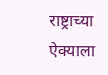राष्ट्राच्या ऐक्याला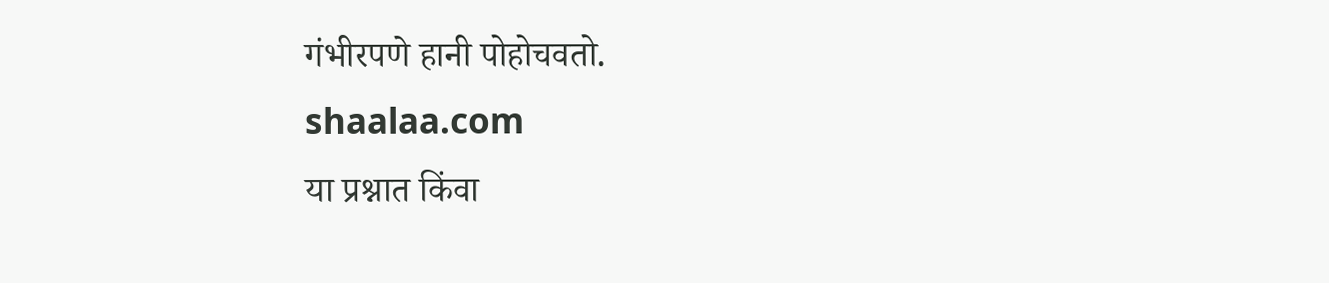गंभीरपणे हानी पोहोचवतो.
shaalaa.com
या प्रश्नात किंवा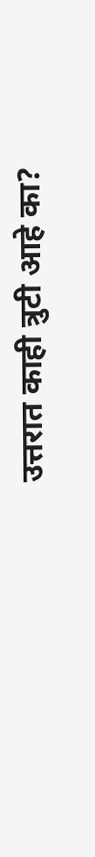उत्तरात काही त्रुटी आहे का?